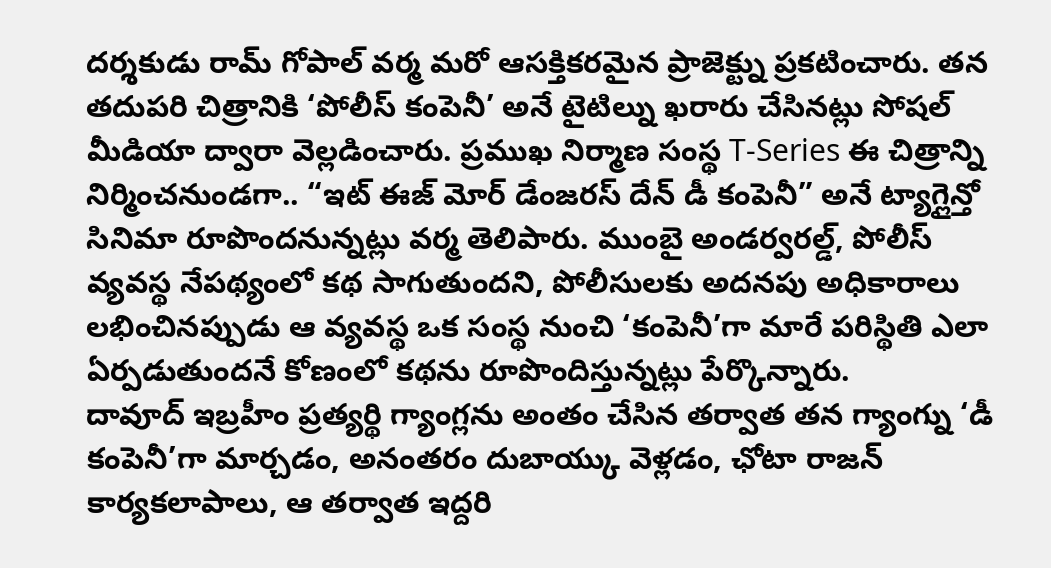దర్శకుడు రామ్ గోపాల్ వర్మ మరో ఆసక్తికరమైన ప్రాజెక్ట్ను ప్రకటించారు. తన తదుపరి చిత్రానికి ‘పోలీస్ కంపెనీ’ అనే టైటిల్ను ఖరారు చేసినట్లు సోషల్ మీడియా ద్వారా వెల్లడించారు. ప్రముఖ నిర్మాణ సంస్థ T-Series ఈ చిత్రాన్ని నిర్మించనుండగా.. “ఇట్ ఈజ్ మోర్ డేంజరస్ దేన్ డీ కంపెనీ” అనే ట్యాగ్లైన్తో సినిమా రూపొందనున్నట్లు వర్మ తెలిపారు. ముంబై అండర్వరల్డ్, పోలీస్ వ్యవస్థ నేపథ్యంలో కథ సాగుతుందని, పోలీసులకు అదనపు అధికారాలు లభించినప్పుడు ఆ వ్యవస్థ ఒక సంస్థ నుంచి ‘కంపెనీ’గా మారే పరిస్థితి ఎలా ఏర్పడుతుందనే కోణంలో కథను రూపొందిస్తున్నట్లు పేర్కొన్నారు.
దావూద్ ఇబ్రహీం ప్రత్యర్థి గ్యాంగ్లను అంతం చేసిన తర్వాత తన గ్యాంగ్ను ‘డీ కంపెనీ’గా మార్చడం, అనంతరం దుబాయ్కు వెళ్లడం, ఛోటా రాజన్ కార్యకలాపాలు, ఆ తర్వాత ఇద్దరి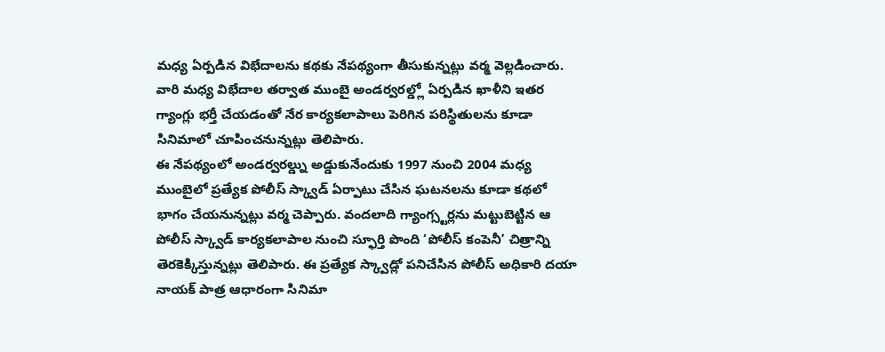మధ్య ఏర్పడిన విభేదాలను కథకు నేపథ్యంగా తీసుకున్నట్లు వర్మ వెల్లడించారు. వారి మధ్య విభేదాల తర్వాత ముంబై అండర్వరల్డ్లో ఏర్పడిన ఖాళీని ఇతర గ్యాంగ్లు భర్తీ చేయడంతో నేర కార్యకలాపాలు పెరిగిన పరిస్థితులను కూడా సినిమాలో చూపించనున్నట్లు తెలిపారు.
ఈ నేపథ్యంలో అండర్వరల్డ్ను అడ్డుకునేందుకు 1997 నుంచి 2004 మధ్య ముంబైలో ప్రత్యేక పోలీస్ స్క్వాడ్ ఏర్పాటు చేసిన ఘటనలను కూడా కథలో భాగం చేయనున్నట్లు వర్మ చెప్పారు. వందలాది గ్యాంగ్స్టర్లను మట్టుబెట్టిన ఆ పోలీస్ స్క్వాడ్ కార్యకలాపాల నుంచి స్ఫూర్తి పొంది ‘పోలీస్ కంపెనీ’ చిత్రాన్ని తెరకెక్కిస్తున్నట్లు తెలిపారు. ఈ ప్రత్యేక స్క్వాడ్లో పనిచేసిన పోలీస్ అధికారి దయా నాయక్ పాత్ర ఆధారంగా సినిమా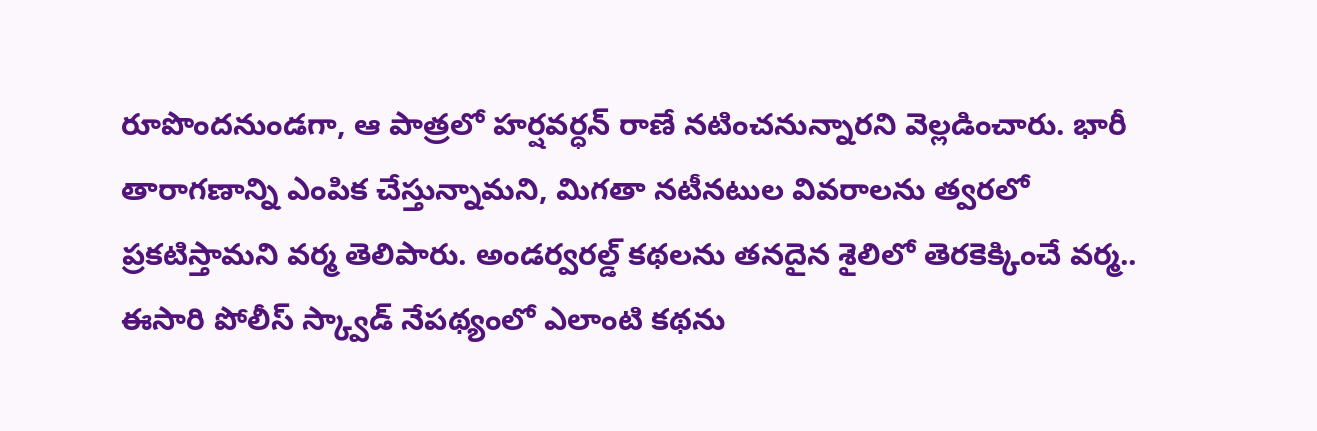రూపొందనుండగా, ఆ పాత్రలో హర్షవర్ధన్ రాణే నటించనున్నారని వెల్లడించారు. భారీ తారాగణాన్ని ఎంపిక చేస్తున్నామని, మిగతా నటీనటుల వివరాలను త్వరలో ప్రకటిస్తామని వర్మ తెలిపారు. అండర్వరల్డ్ కథలను తనదైన శైలిలో తెరకెక్కించే వర్మ.. ఈసారి పోలీస్ స్క్వాడ్ నేపథ్యంలో ఎలాంటి కథను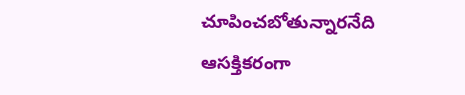చూపించబోతున్నారనేది ఆసక్తికరంగా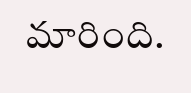మారింది.